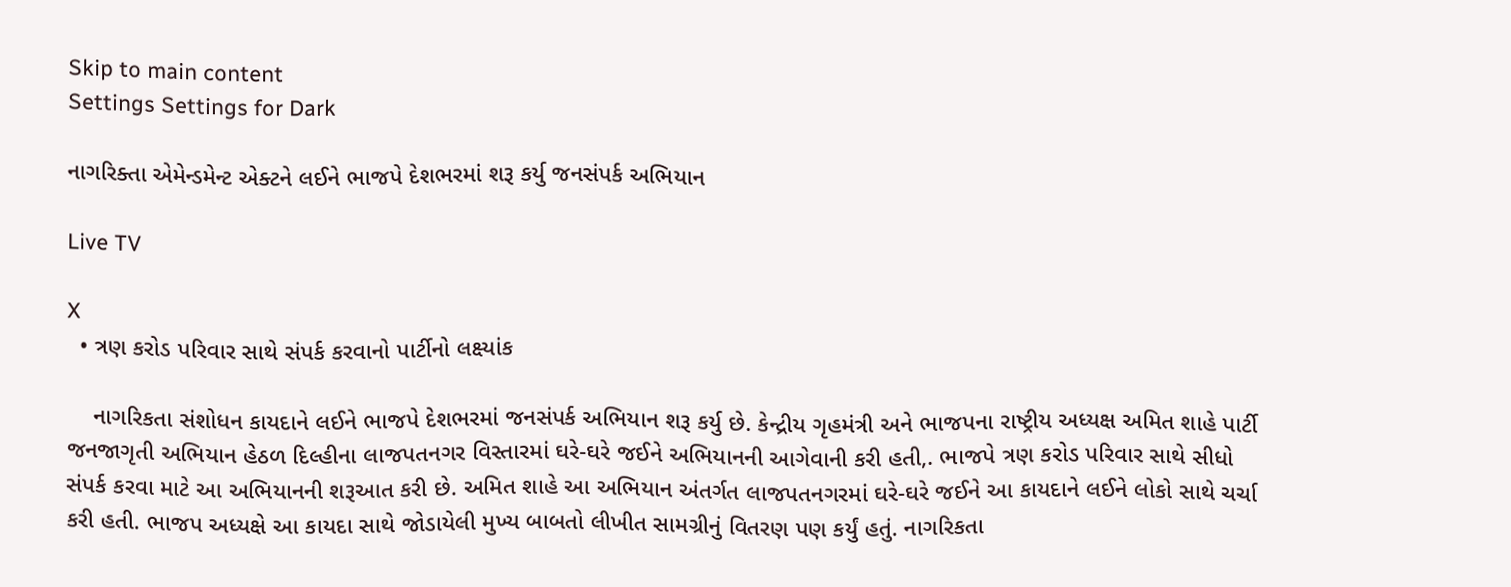Skip to main content
Settings Settings for Dark

નાગરિક્તા એમેન્ડમેન્ટ એક્ટને લઈને ભાજપે દેશભરમાં શરૂ કર્યુ જનસંપર્ક અભિયાન

Live TV

X
  • ત્રણ કરોડ પરિવાર સાથે સંપર્ક કરવાનો પાર્ટીનો લક્ષ્યાંક

    નાગરિકતા સંશોધન કાયદાને લઈને ભાજપે દેશભરમાં જનસંપર્ક અભિયાન શરૂ કર્યુ છે. કેન્દ્રીય ગૃહમંત્રી અને ભાજપના રાષ્ટ્રીય અધ્યક્ષ અમિત શાહે પાર્ટી જનજાગૃતી અભિયાન હેઠળ દિલ્હીના લાજપતનગર વિસ્તારમાં ઘરે-ઘરે જઈને અભિયાનની આગેવાની કરી હતી,. ભાજપે ત્રણ કરોડ પરિવાર સાથે સીધો સંપર્ક કરવા માટે આ અભિયાનની શરૂઆત કરી છે. અમિત શાહે આ અભિયાન અંતર્ગત લાજપતનગરમાં ઘરે-ઘરે જઈને આ કાયદાને લઈને લોકો સાથે ચર્ચા કરી હતી. ભાજપ અધ્યક્ષે આ કાયદા સાથે જોડાયેલી મુખ્ય બાબતો લીખીત સામગ્રીનું વિતરણ પણ કર્યું હતું. નાગરિકતા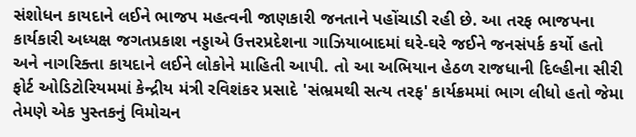સંશોધન કાયદાને લઈને ભાજપ મહત્વની જાણકારી જનતાને પહોંચાડી રહી છે. આ તરફ ભાજપના કાર્યકારી અધ્યક્ષ જગતપ્રકાશ નડ્ડાએ ઉત્તરપ્રદેશના ગાઝિયાબાદમાં ઘરે-ઘરે જઈને જનસંપર્ક કર્યો હતો અને નાગરિક્તા કાયદાને લઈને લોકોને માહિતી આપી. તો આ અભિયાન હેઠળ રાજધાની દિલ્હીના સીરી ફોર્ટ ઓડિટોરિયમમાં કેન્દ્રીય મંત્રી રવિશંકર પ્રસાદે 'સંભ્રમથી સત્ય તરફ' કાર્યક્રમમાં ભાગ લીધો હતો જેમા તેમણે એક પુસ્તકનું વિમોચન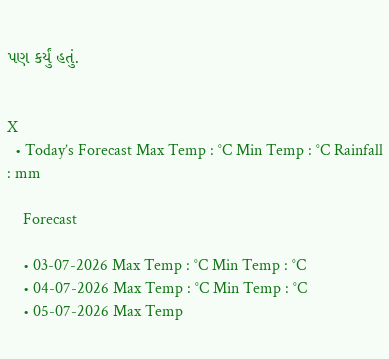પણ કર્યું હતું.


X
  • Today’s Forecast Max Temp : °C Min Temp : °C Rainfall : mm

    Forecast

    • 03-07-2026 Max Temp : °C Min Temp : °C
    • 04-07-2026 Max Temp : °C Min Temp : °C
    • 05-07-2026 Max Temp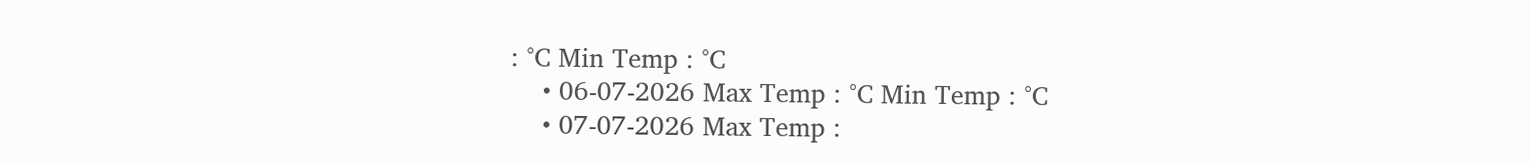: °C Min Temp : °C
    • 06-07-2026 Max Temp : °C Min Temp : °C
    • 07-07-2026 Max Temp :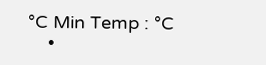°C Min Temp : °C
    •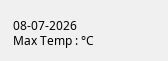08-07-2026 Max Temp : °C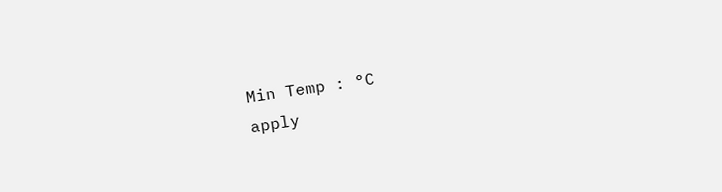Min Temp : °C
apply